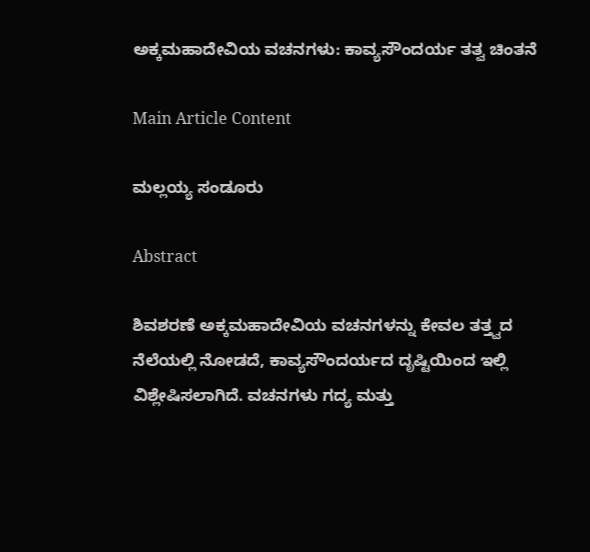ಅಕ್ಕಮಹಾದೇವಿಯ ವಚನಗಳು: ಕಾವ್ಯಸೌಂದರ್ಯ ತತ್ವ ಚಿಂತನೆ

Main Article Content

ಮಲ್ಲಯ್ಯ ಸಂಡೂರು

Abstract

ಶಿವಶರಣೆ ಅಕ್ಕಮಹಾದೇವಿಯ ವಚನಗಳನ್ನು ಕೇವಲ ತತ್ತ್ವದ ನೆಲೆಯಲ್ಲಿ ನೋಡದೆ, ಕಾವ್ಯಸೌಂದರ್ಯದ ದೃಷ್ಟಿಯಿಂದ ಇಲ್ಲಿ ವಿಶ್ಲೇಷಿಸಲಾಗಿದೆ. ವಚನಗಳು ಗದ್ಯ ಮತ್ತು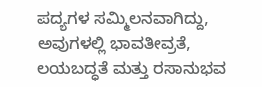ಪದ್ಯಗಳ ಸಮ್ಮಿಲನವಾಗಿದ್ದು, ಅವುಗಳಲ್ಲಿ ಭಾವತೀವ್ರತೆ, ಲಯಬದ್ಧತೆ ಮತ್ತು ರಸಾನುಭವ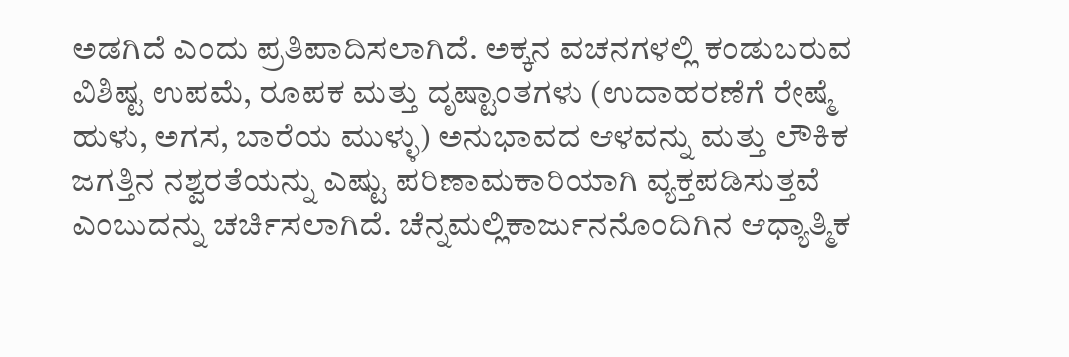ಅಡಗಿದೆ ಎಂದು ಪ್ರತಿಪಾದಿಸಲಾಗಿದೆ. ಅಕ್ಕನ ವಚನಗಳಲ್ಲಿ ಕಂಡುಬರುವ ವಿಶಿಷ್ಟ ಉಪಮೆ, ರೂಪಕ ಮತ್ತು ದೃಷ್ಟಾಂತಗಳು (ಉದಾಹರಣೆಗೆ ರೇಷ್ಮೆ ಹುಳು, ಅಗಸ, ಬಾರೆಯ ಮುಳ್ಳು) ಅನುಭಾವದ ಆಳವನ್ನು ಮತ್ತು ಲೌಕಿಕ ಜಗತ್ತಿನ ನಶ್ವರತೆಯನ್ನು ಎಷ್ಟು ಪರಿಣಾಮಕಾರಿಯಾಗಿ ವ್ಯಕ್ತಪಡಿಸುತ್ತವೆ ಎಂಬುದನ್ನು ಚರ್ಚಿಸಲಾಗಿದೆ. ಚೆನ್ನಮಲ್ಲಿಕಾರ್ಜುನನೊಂದಿಗಿನ ಆಧ್ಯಾತ್ಮಿಕ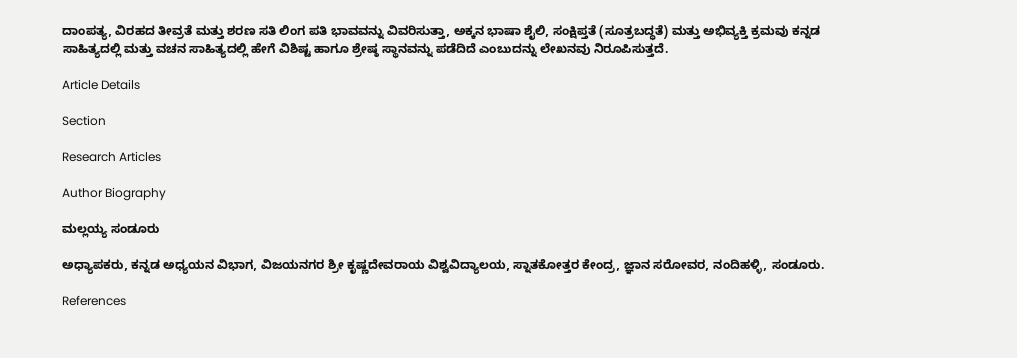ದಾಂಪತ್ಯ, ವಿರಹದ ತೀವ್ರತೆ ಮತ್ತು ಶರಣ ಸತಿ ಲಿಂಗ ಪತಿ ಭಾವವನ್ನು ವಿವರಿಸುತ್ತಾ, ಅಕ್ಕನ ಭಾಷಾ ಶೈಲಿ, ಸಂಕ್ಷಿಪ್ತತೆ (ಸೂತ್ರಬದ್ಧತೆ) ಮತ್ತು ಅಭಿವ್ಯಕ್ತಿ ಕ್ರಮವು ಕನ್ನಡ ಸಾಹಿತ್ಯದಲ್ಲಿ ಮತ್ತು ವಚನ ಸಾಹಿತ್ಯದಲ್ಲಿ ಹೇಗೆ ವಿಶಿಷ್ಟ ಹಾಗೂ ಶ್ರೇಷ್ಠ ಸ್ಥಾನವನ್ನು ಪಡೆದಿದೆ ಎಂಬುದನ್ನು ಲೇಖನವು ನಿರೂಪಿಸುತ್ತದೆ.

Article Details

Section

Research Articles

Author Biography

ಮಲ್ಲಯ್ಯ ಸಂಡೂರು

ಅಧ್ಯಾಪಕರು, ಕನ್ನಡ ಅಧ್ಯಯನ ವಿಭಾಗ, ವಿಜಯನಗರ ಶ್ರೀ ಕೃಷ್ಣದೇವರಾಯ ವಿಶ್ವವಿದ್ಯಾಲಯ, ಸ್ನಾತಕೋತ್ತರ ಕೇಂದ್ರ, ಜ್ಞಾನ ಸರೋವರ, ನಂದಿಹಳ್ಳಿ, ಸಂಡೂರು.

References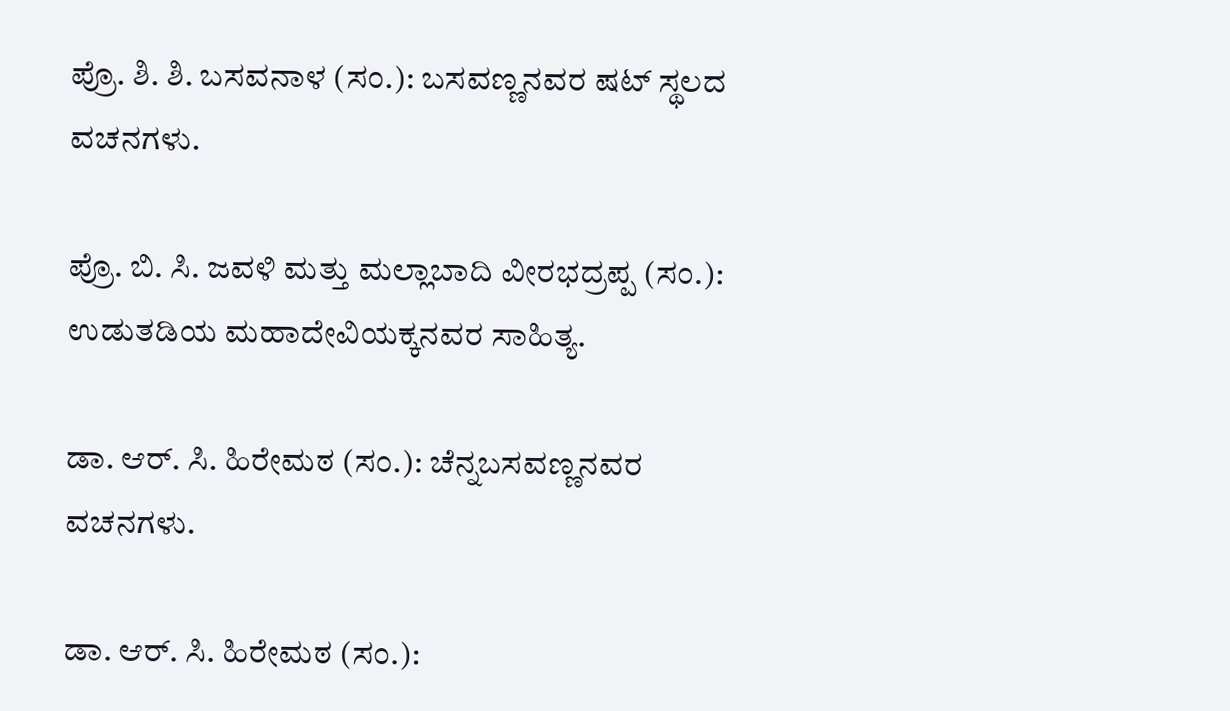ಪ್ರೊ. ಶಿ. ಶಿ. ಬಸವನಾಳ (ಸಂ.): ಬಸವಣ್ಣನವರ ಷಟ್ ಸ್ಥಲದ ವಚನಗಳು.

ಪ್ರೊ. ಬಿ. ಸಿ. ಜವಳಿ ಮತ್ತು ಮಲ್ಲಾಬಾದಿ ವೀರಭದ್ರಪ್ಪ (ಸಂ.): ಉಡುತಡಿಯ ಮಹಾದೇವಿಯಕ್ಕನವರ ಸಾಹಿತ್ಯ.

ಡಾ. ಆರ್. ಸಿ. ಹಿರೇಮಠ (ಸಂ.): ಚೆನ್ನಬಸವಣ್ಣನವರ ವಚನಗಳು.

ಡಾ. ಆರ್. ಸಿ. ಹಿರೇಮಠ (ಸಂ.):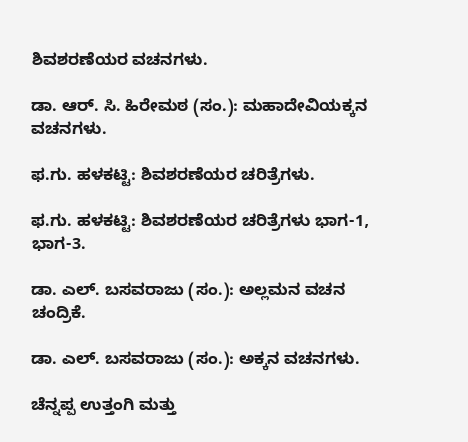ಶಿವಶರಣೆಯರ ವಚನಗಳು.

ಡಾ. ಆರ್. ಸಿ. ಹಿರೇಮಠ (ಸಂ.): ಮಹಾದೇವಿಯಕ್ಕನ ವಚನಗಳು.

ಫ.ಗು. ಹಳಕಟ್ಟಿ: ಶಿವಶರಣೆಯರ ಚರಿತ್ರೆಗಳು.

ಫ.ಗು. ಹಳಕಟ್ಟಿ: ಶಿವಶರಣೆಯರ ಚರಿತ್ರೆಗಳು ಭಾಗ-1, ಭಾಗ-3.

ಡಾ. ಎಲ್. ಬಸವರಾಜು (ಸಂ.): ಅಲ್ಲಮನ ವಚನ ಚಂದ್ರಿಕೆ.

ಡಾ. ಎಲ್. ಬಸವರಾಜು (ಸಂ.): ಅಕ್ಕನ ವಚನಗಳು.

ಚೆನ್ನಪ್ಪ ಉತ್ತಂಗಿ ಮತ್ತು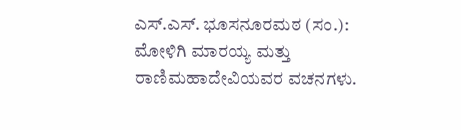ಎಸ್.ಎಸ್. ಭೂಸನೂರಮಠ (ಸಂ.): ಮೋಳಿಗಿ ಮಾರಯ್ಯ ಮತ್ತು ರಾಣಿಮಹಾದೇವಿಯವರ ವಚನಗಳು.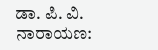ಡಾ. ಪಿ. ವಿ. ನಾರಾಯಣ: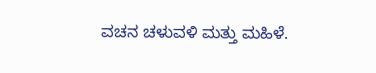ವಚನ ಚಳುವಳಿ ಮತ್ತು ಮಹಿಳೆ.